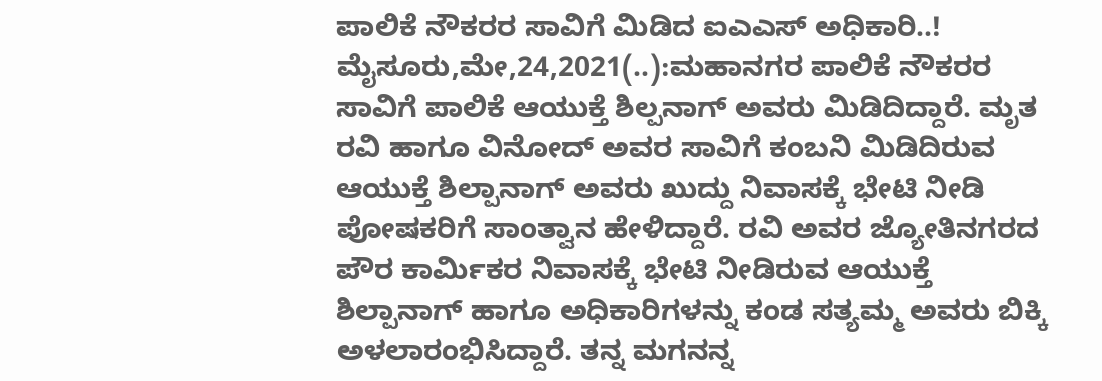ಪಾಲಿಕೆ ನೌಕರರ ಸಾವಿಗೆ ಮಿಡಿದ ಐಎಎಸ್ ಅಧಿಕಾರಿ..! ಮೈಸೂರು,ಮೇ,24,2021(..):ಮಹಾನಗರ ಪಾಲಿಕೆ ನೌಕರರ ಸಾವಿಗೆ ಪಾಲಿಕೆ ಆಯುಕ್ತೆ ಶಿಲ್ಪನಾಗ್ ಅವರು ಮಿಡಿದಿದ್ದಾರೆ. ಮೃತ ರವಿ ಹಾಗೂ ವಿನೋದ್ ಅವರ ಸಾವಿಗೆ ಕಂಬನಿ ಮಿಡಿದಿರುವ ಆಯುಕ್ತೆ ಶಿಲ್ಪಾನಾಗ್ ಅವರು ಖುದ್ದು ನಿವಾಸಕ್ಕೆ ಭೇಟಿ ನೀಡಿ ಪೋಷಕರಿಗೆ ಸಾಂತ್ವಾನ ಹೇಳಿದ್ದಾರೆ. ರವಿ ಅವರ ಜ್ಯೋತಿನಗರದ ಪೌರ ಕಾರ್ಮಿಕರ ನಿವಾಸಕ್ಕೆ ಭೇಟಿ ನೀಡಿರುವ ಆಯುಕ್ತೆ ಶಿಲ್ಪಾನಾಗ್ ಹಾಗೂ ಅಧಿಕಾರಿಗಳನ್ನು ಕಂಡ ಸತ್ಯಮ್ಮ ಅವರು ಬಿಕ್ಕಿ ಅಳಲಾರಂಭಿಸಿದ್ದಾರೆ. ತನ್ನ ಮಗನನ್ನ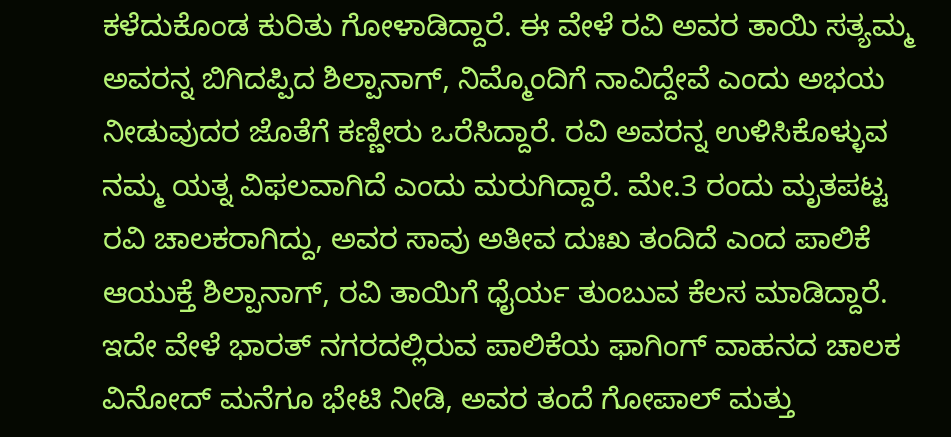ಕಳೆದುಕೊಂಡ ಕುರಿತು ಗೋಳಾಡಿದ್ದಾರೆ. ಈ ವೇಳೆ ರವಿ ಅವರ ತಾಯಿ ಸತ್ಯಮ್ಮ ಅವರನ್ನ ಬಿಗಿದಪ್ಪಿದ ಶಿಲ್ಪಾನಾಗ್, ನಿಮ್ಮೊಂದಿಗೆ ನಾವಿದ್ದೇವೆ ಎಂದು ಅಭಯ ನೀಡುವುದರ ಜೊತೆಗೆ ಕಣ್ಣೀರು ಒರೆಸಿದ್ದಾರೆ. ರವಿ ಅವರನ್ನ ಉಳಿಸಿಕೊಳ್ಳುವ ನಮ್ಮ ಯತ್ನ ವಿಫಲವಾಗಿದೆ ಎಂದು ಮರುಗಿದ್ದಾರೆ. ಮೇ.3 ರಂದು ಮೃತಪಟ್ಟ ರವಿ ಚಾಲಕರಾಗಿದ್ದು, ಅವರ ಸಾವು ಅತೀವ ದುಃಖ ತಂದಿದೆ ಎಂದ ಪಾಲಿಕೆ ಆಯುಕ್ತೆ ಶಿಲ್ಪಾನಾಗ್, ರವಿ ತಾಯಿಗೆ ಧೈರ್ಯ ತುಂಬುವ ಕೆಲಸ ಮಾಡಿದ್ದಾರೆ. ಇದೇ ವೇಳೆ ಭಾರತ್‌ ನಗರದಲ್ಲಿರುವ ಪಾಲಿಕೆಯ ಫಾಗಿಂಗ್ ವಾಹನದ ಚಾಲಕ ವಿನೋದ್‌ ಮನೆಗೂ ಭೇಟಿ ನೀಡಿ, ಅವರ ತಂದೆ ಗೋಪಾಲ್ ಮತ್ತು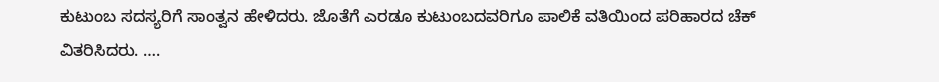ಕುಟುಂಬ ಸದಸ್ಯರಿಗೆ ಸಾಂತ್ವನ ಹೇಳಿದರು. ಜೊತೆಗೆ ಎರಡೂ ಕುಟುಂಬದವರಿಗೂ ಪಾಲಿಕೆ ವತಿಯಿಂದ ಪರಿಹಾರದ ಚೆಕ್‌ ವಿತರಿಸಿದರು. ….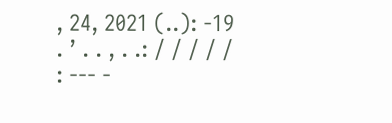, 24, 2021 (..): -19 . ’ . . , . .: / / / / / : --- -